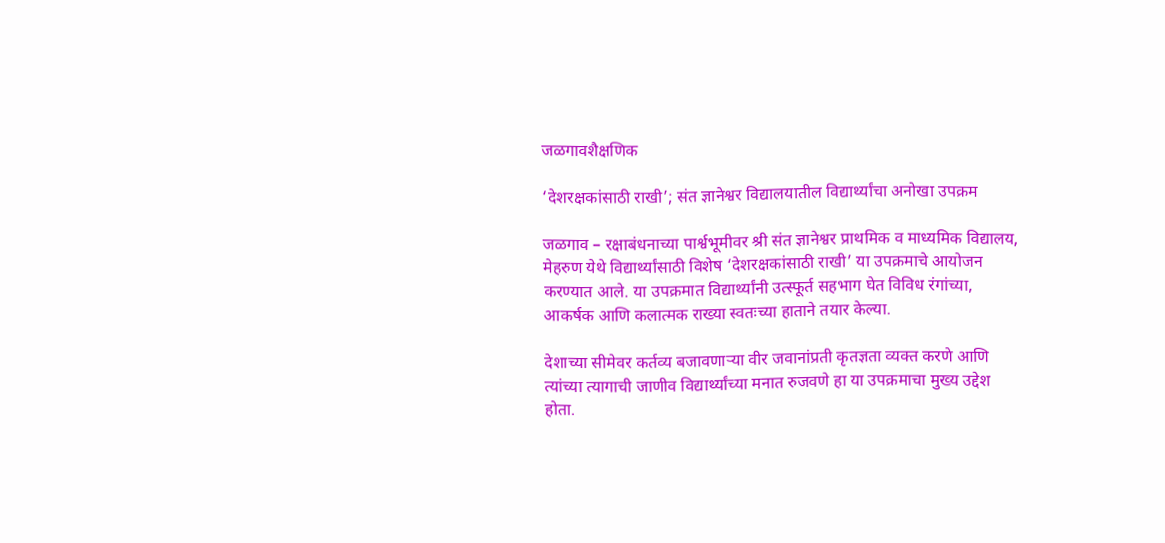जळगावशैक्षणिक

‘देशरक्षकांसाठी राखी’; संत ज्ञानेश्वर विद्यालयातील विद्यार्थ्यांचा अनोखा उपक्रम

जळगाव – रक्षाबंधनाच्या पार्श्वभूमीवर श्री संत ज्ञानेश्वर प्राथमिक व माध्यमिक विद्यालय, मेहरुण येथे विद्यार्थ्यांसाठी विशेष ‘देशरक्षकांसाठी राखी’ या उपक्रमाचे आयोजन करण्यात आले. या उपक्रमात विद्यार्थ्यांनी उत्स्फूर्त सहभाग घेत विविध रंगांच्या, आकर्षक आणि कलात्मक राख्या स्वतःच्या हाताने तयार केल्या.

देशाच्या सीमेवर कर्तव्य बजावणाऱ्या वीर जवानांप्रती कृतज्ञता व्यक्त करणे आणि त्यांच्या त्यागाची जाणीव विद्यार्थ्यांच्या मनात रुजवणे हा या उपक्रमाचा मुख्य उद्देश होता.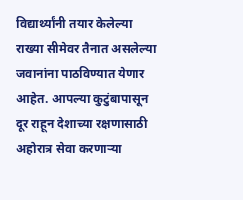विद्यार्थ्यांनी तयार केलेल्या राख्या सीमेवर तैनात असलेल्या जवानांना पाठविण्यात येणार आहेत. आपल्या कुटुंबापासून दूर राहून देशाच्या रक्षणासाठी अहोरात्र सेवा करणाऱ्या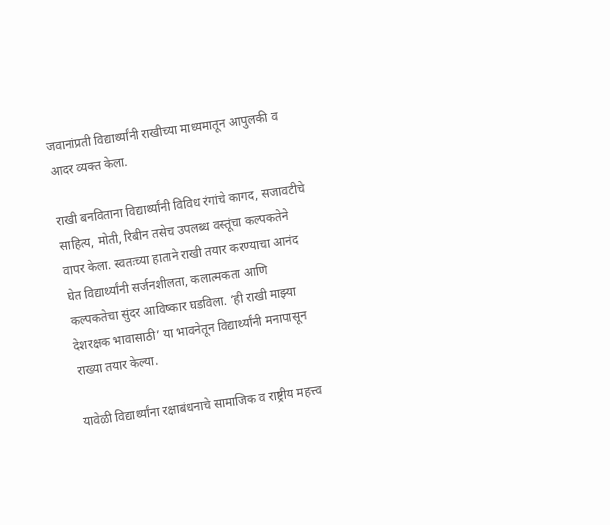जवानांप्रती विद्यार्थ्यांनी राखीच्या माध्यमातून आपुलकी व आदर व्यक्त केला.

राखी बनविताना विद्यार्थ्यांनी विविध रंगांचे कागद, सजावटीचे साहित्य, मोती, रिबीन तसेच उपलब्ध वस्तूंचा कल्पकतेने वापर केला. स्वतःच्या हाताने राखी तयार करण्याचा आनंद घेत विद्यार्थ्यांनी सर्जनशीलता, कलात्मकता आणि कल्पकतेचा सुंदर आविष्कार घडविला. ‘ही राखी माझ्या देशरक्षक भावासाठी’ या भावनेतून विद्यार्थ्यांनी मनापासून राख्या तयार केल्या.

यावेळी विद्यार्थ्यांना रक्षाबंधनाचे सामाजिक व राष्ट्रीय महत्त्व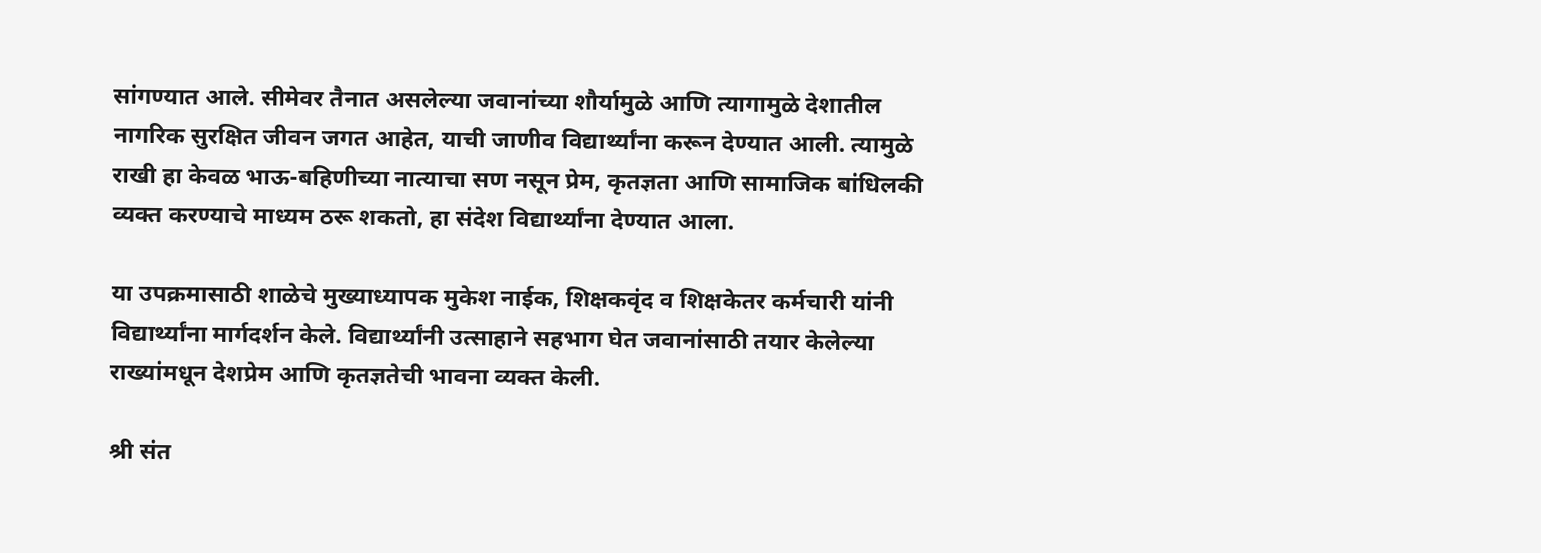सांगण्यात आले. सीमेवर तैनात असलेल्या जवानांच्या शौर्यामुळे आणि त्यागामुळे देशातील नागरिक सुरक्षित जीवन जगत आहेत, याची जाणीव विद्यार्थ्यांना करून देण्यात आली. त्यामुळे राखी हा केवळ भाऊ-बहिणीच्या नात्याचा सण नसून प्रेम, कृतज्ञता आणि सामाजिक बांधिलकी व्यक्त करण्याचे माध्यम ठरू शकतो, हा संदेश विद्यार्थ्यांना देण्यात आला.

या उपक्रमासाठी शाळेचे मुख्याध्यापक मुकेश नाईक, शिक्षकवृंद व शिक्षकेतर कर्मचारी यांनी विद्यार्थ्यांना मार्गदर्शन केले. विद्यार्थ्यांनी उत्साहाने सहभाग घेत जवानांसाठी तयार केलेल्या राख्यांमधून देशप्रेम आणि कृतज्ञतेची भावना व्यक्त केली.

श्री संत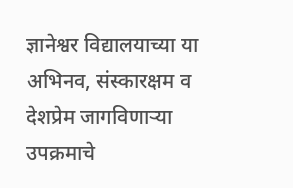ज्ञानेश्वर विद्यालयाच्या या अभिनव, संस्कारक्षम व देशप्रेम जागविणाऱ्या उपक्रमाचे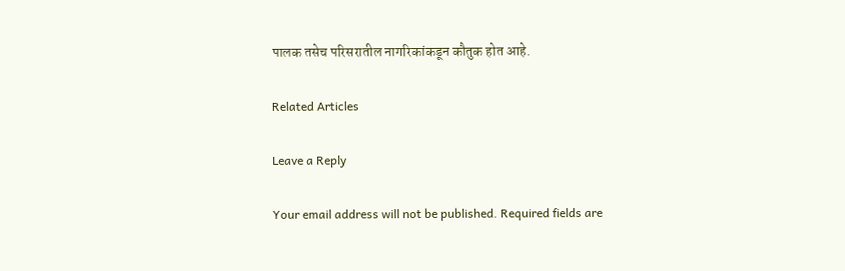पालक तसेच परिसरातील नागरिकांकडून कौतुक होत आहे.

Related Articles

Leave a Reply

Your email address will not be published. Required fields are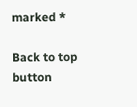marked *

Back to top button